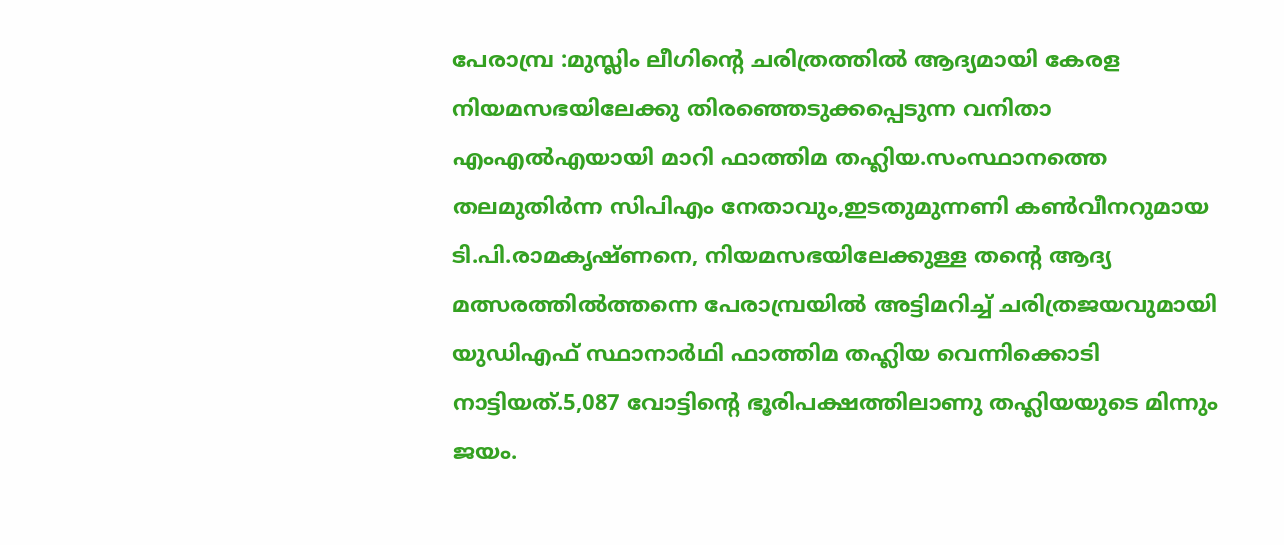പേരാമ്പ്ര :മുസ്ലിം ലീഗിന്റെ ചരിത്രത്തിൽ ആദ്യമായി കേരള നിയമസഭയിലേക്കു തിരഞ്ഞെടുക്കപ്പെടുന്ന വനിതാ എംഎൽഎയായി മാറി ഫാത്തിമ തഹ്ലിയ.സംസ്ഥാനത്തെ തലമുതിർന്ന സിപിഎം നേതാവും,ഇടതുമുന്നണി കൺവീനറുമായ ടി.പി.രാമകൃഷ്ണനെ, നിയമസഭയിലേക്കുള്ള തന്റെ ആദ്യ മത്സരത്തിൽത്തന്നെ പേരാമ്പ്രയിൽ അട്ടിമറിച്ച് ചരിത്രജയവുമായി യുഡിഎഫ് സ്ഥാനാർഥി ഫാത്തിമ തഹ്ലിയ വെന്നിക്കൊടി നാട്ടിയത്.5,087 വോട്ടിന്റെ ഭൂരിപക്ഷത്തിലാണു തഹ്ലിയയുടെ മിന്നും ജയം.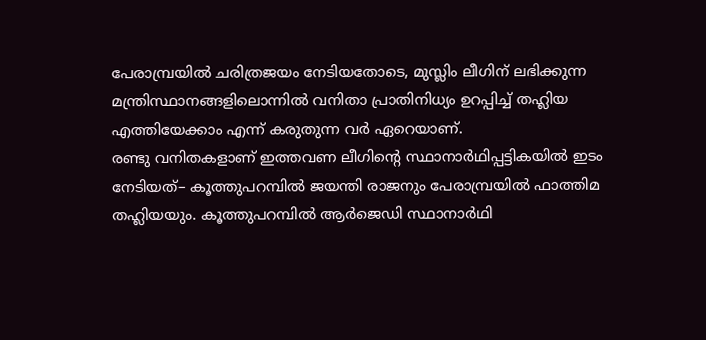പേരാമ്പ്രയിൽ ചരിത്രജയം നേടിയതോടെ, മുസ്ലിം ലീഗിന് ലഭിക്കുന്ന മന്ത്രിസ്ഥാനങ്ങളിലൊന്നിൽ വനിതാ പ്രാതിനിധ്യം ഉറപ്പിച്ച് തഹ്ലിയ എത്തിയേക്കാം എന്ന് കരുതുന്ന വർ ഏറെയാണ്.
രണ്ടു വനിതകളാണ് ഇത്തവണ ലീഗിന്റെ സ്ഥാനാർഥിപ്പട്ടികയിൽ ഇടം നേടിയത്– കൂത്തുപറമ്പിൽ ജയന്തി രാജനും പേരാമ്പ്രയിൽ ഫാത്തിമ തഹ്ലിയയും. കൂത്തുപറമ്പിൽ ആർജെഡി സ്ഥാനാർഥി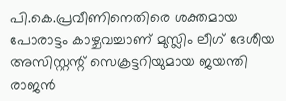പി.കെ.പ്രവീണിനെതിരെ ശക്തമായ പോരാട്ടം കാഴ്ചവച്ചാണ് മുസ്ലിം ലീഗ് ദേശീയ അസിസ്റ്റന്റ് സെക്രട്ടറിയുമായ ജയന്തി രാജൻ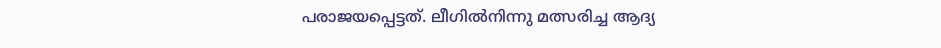പരാജയപ്പെട്ടത്. ലീഗിൽനിന്നു മത്സരിച്ച ആദ്യ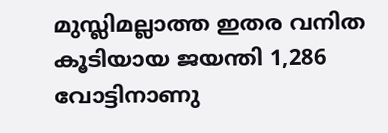മുസ്ലിമല്ലാത്ത ഇതര വനിത കൂടിയായ ജയന്തി 1,286 വോട്ടിനാണു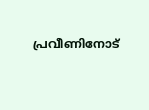പ്രവീണിനോട്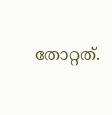തോറ്റത്.